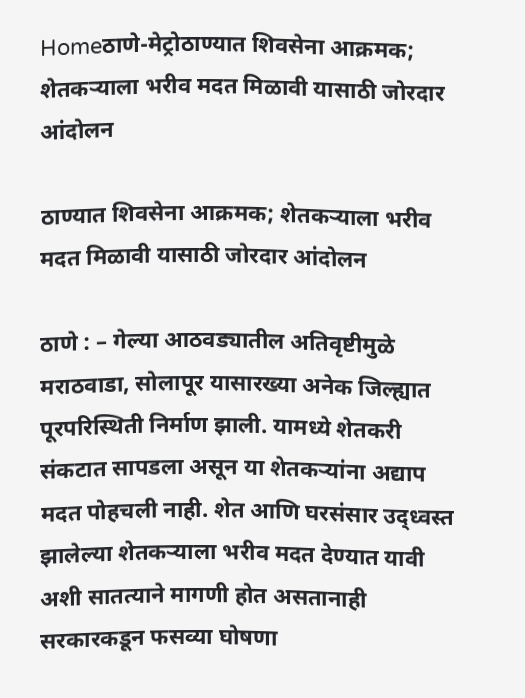Homeठाणे-मेट्रोठाण्यात शिवसेना आक्रमक; शेतकऱ्याला भरीव मदत मिळावी यासाठी जोरदार आंदोलन

ठाण्यात शिवसेना आक्रमक; शेतकऱ्याला भरीव मदत मिळावी यासाठी जोरदार आंदोलन

ठाणे : – गेल्या आठवड्यातील अतिवृष्टीमुळे मराठवाडा, सोलापूर यासारख्या अनेक जिल्ह्यात पूरपरिस्थिती निर्माण झाली. यामध्ये शेतकरी संकटात सापडला असून या शेतकऱ्यांना अद्याप मदत पोहचली नाही. शेत आणि घरसंसार उद्ध्वस्त झालेल्या शेतकऱ्याला भरीव मदत देण्यात यावी अशी सातत्याने मागणी होत असतानाही सरकारकडून फसव्या घोषणा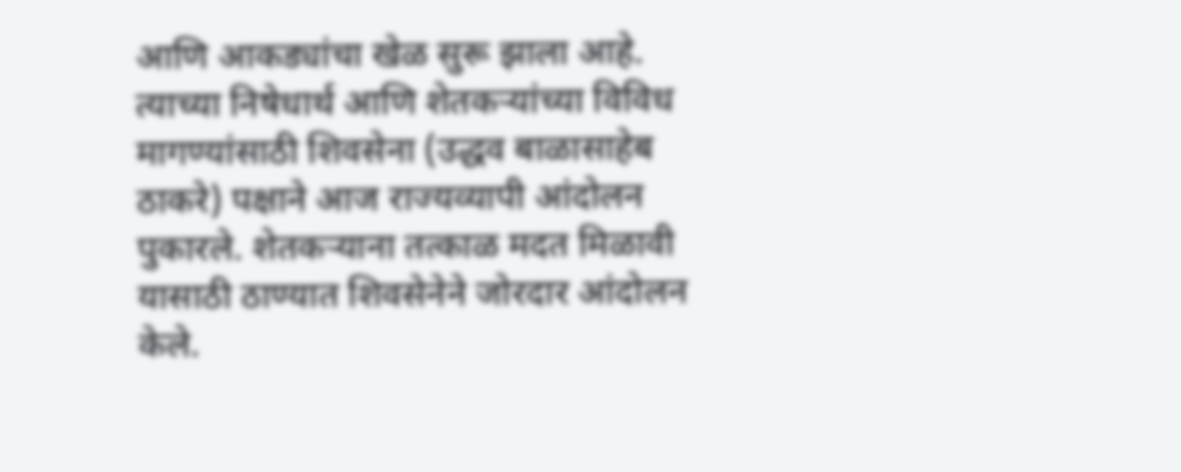आणि आकड्यांचा खेळ सुरू झाला आहे. त्याच्या निषेधार्थ आणि शेतकऱ्यांच्या विविध मागण्यांसाठी शिवसेना (उद्धव बाळासाहेब ठाकरे) पक्षाने आज राज्यव्यापी आंदोलन पुकारले. शेतकऱ्याना तत्काळ मदत मिळावी यासाठी ठाण्यात शिवसेनेने जोरदार आंदोलन केले.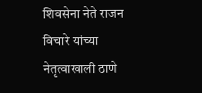शिवसेना नेते राजन विचारे यांच्या नेतृत्वाखाली ठाणे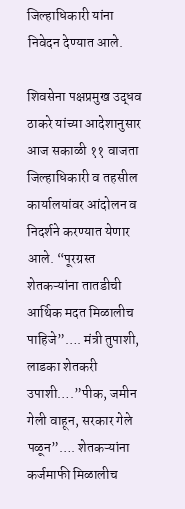जिल्हाधिकारी यांना निवेदन देण्यात आले.

शिवसेना पक्षप्रमुख उद्धव ठाकरे यांच्या आदेशानुसार आज सकाळी ११ वाजता जिल्हाधिकारी व तहसील कार्यालयांवर आंदोलन व निदर्शने करण्यात येणार आले. “पूरग्रस्त शेतकऱ्यांना तातडीची आर्थिक मदत मिळालीच पाहिजे”…. मंत्री तुपाशी, लाडका शेतकरी उपाशी….”पीक, जमीन गेली वाहून, सरकार गेले पळून”…. शेतकऱ्यांना कर्जमाफी मिळालीच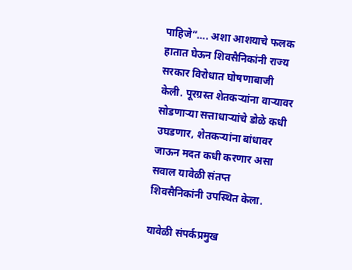पाहिजे”…. अशा आशयाचे फलक हातात घेऊन शिवसैनिकांनी राज्य सरकार विरोधात घोषणाबाजी केली. पूरग्रस्त शेतकऱ्यांना वाऱ्यावर सोडणाऱ्या सत्ताधाऱ्यांचे डोळे कधी उघडणार, शेतकऱ्यांना बांधावर जाऊन मदत कधी करणार असा सवाल यावेळी संतप्त शिवसैनिकांनी उपस्थित केला.

यावेळी संपर्कप्रमुख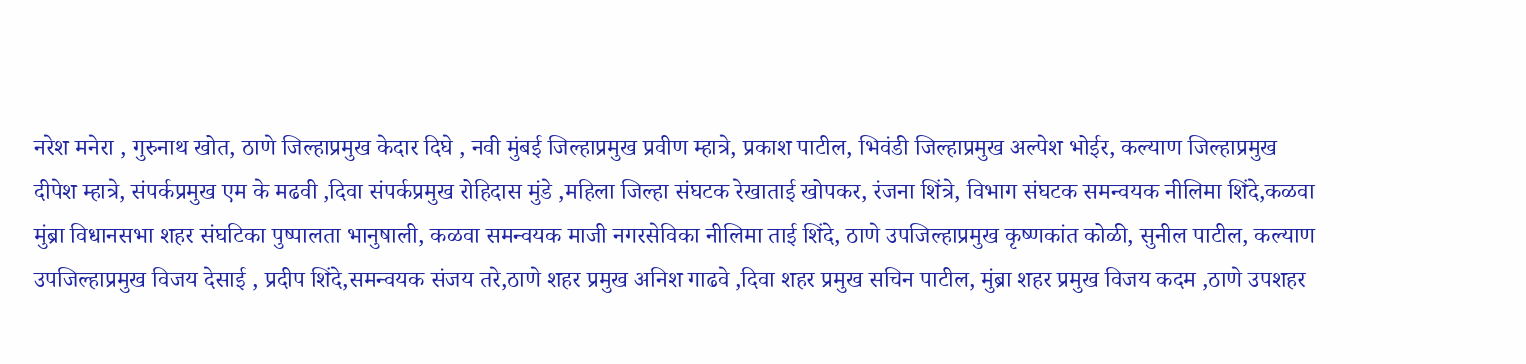नरेश मनेरा , गुरुनाथ खोत, ठाणे जिल्हाप्रमुख केदार दिघे , नवी मुंबई जिल्हाप्रमुख प्रवीण म्हात्रे, प्रकाश पाटील, भिवंडी जिल्हाप्रमुख अल्पेश भोईर, कल्याण जिल्हाप्रमुख दीपेश म्हात्रे, संपर्कप्रमुख एम के मढवी ,दिवा संपर्कप्रमुख रोहिदास मुंडे ,महिला जिल्हा संघटक रेखाताई खोपकर, रंजना शिंत्रे, विभाग संघटक समन्वयक नीलिमा शिंदे,कळवा मुंब्रा विधानसभा शहर संघटिका पुष्पालता भानुषाली, कळवा समन्वयक माजी नगरसेविका नीलिमा ताई शिंदे, ठाणे उपजिल्हाप्रमुख कृष्णकांत कोळी, सुनील पाटील, कल्याण उपजिल्हाप्रमुख विजय देसाई , प्रदीप शिंदे,समन्वयक संजय तरे,ठाणे शहर प्रमुख अनिश गाढवे ,दिवा शहर प्रमुख सचिन पाटील, मुंब्रा शहर प्रमुख विजय कदम ,ठाणे उपशहर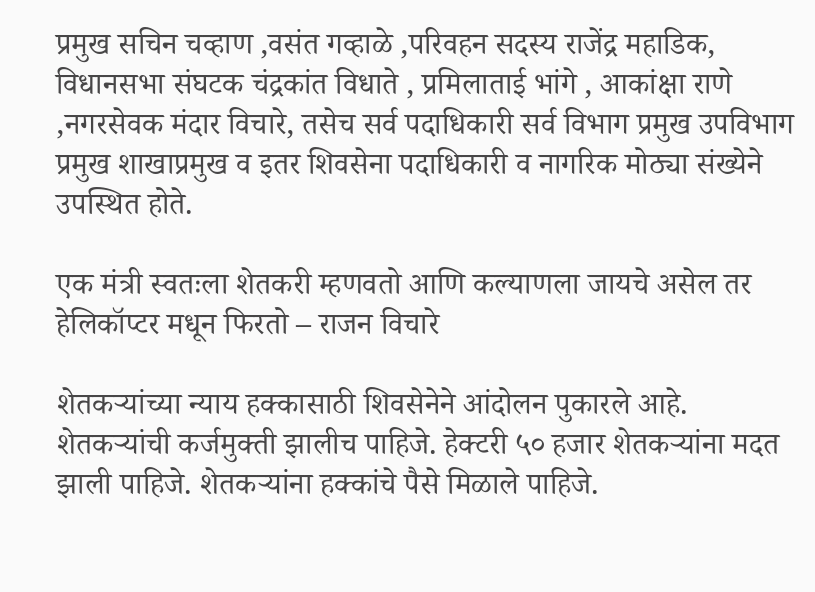प्रमुख सचिन चव्हाण ,वसंत गव्हाळे ,परिवहन सदस्य राजेंद्र महाडिक, विधानसभा संघटक चंद्रकांत विधाते , प्रमिलाताई भांगे , आकांक्षा राणे ,नगरसेवक मंदार विचारे, तसेच सर्व पदाधिकारी सर्व विभाग प्रमुख उपविभाग प्रमुख शाखाप्रमुख व इतर शिवसेना पदाधिकारी व नागरिक मोठ्या संख्येने उपस्थित होते.

एक मंत्री स्वतःला शेतकरी म्हणवतो आणि कल्याणला जायचे असेल तर हेलिकॉप्टर मधून फिरतो – राजन विचारे

शेतकऱ्यांच्या न्याय हक्कासाठी शिवसेनेने आंदोलन पुकारले आहे. शेतकऱ्यांची कर्जमुक्ती झालीच पाहिजे. हेक्टरी ५० हजार शेतकऱ्यांना मदत झाली पाहिजे. शेतकऱ्यांना हक्कांचे पैसे मिळाले पाहिजे.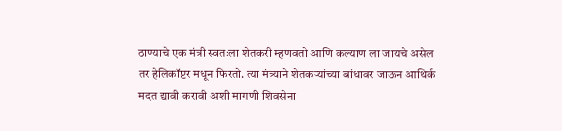ठाण्याचे एक मंत्री स्वतःला शेतकरी म्हणवतो आणि कल्याण ला जायचे असेल तर हेलिकॉप्टर मधून फिरतो. त्या मंत्र्याने शेतकऱ्यांच्या बांधावर जाऊन आथिर्क मदत द्यावी करावी अशी मागणी शिवसेना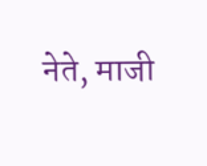नेते, माजी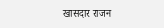खासदार राजन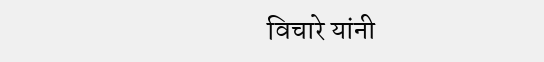विचारे यांनी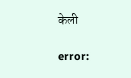केली

error: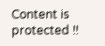Content is protected !!